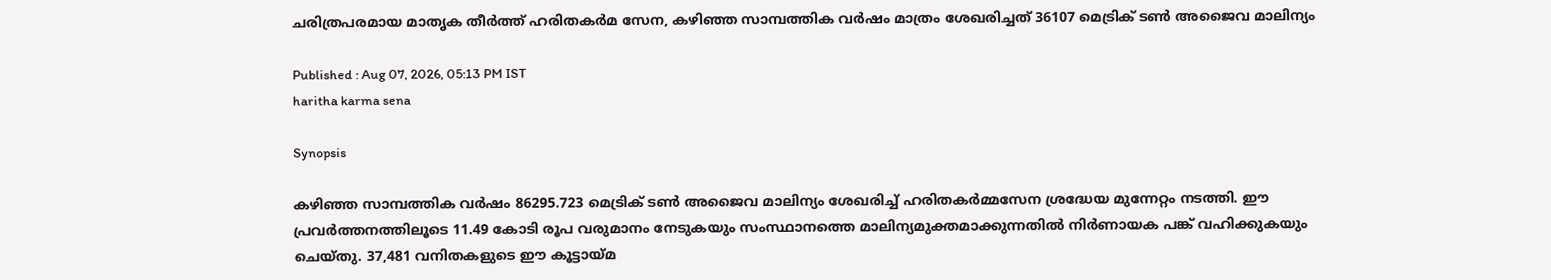ചരിത്രപരമായ മാതൃക തീര്‍ത്ത് ഹരിതകര്‍മ സേന, കഴിഞ്ഞ സാമ്പത്തിക വര്‍ഷം മാത്രം ശേഖരിച്ചത് 36107 മെട്രിക് ടണ്‍ അജൈവ മാലിന്യം

Published : Aug 07, 2026, 05:13 PM IST
haritha karma sena

Synopsis

കഴിഞ്ഞ സാമ്പത്തിക വർഷം 86295.723 മെട്രിക് ടൺ അജൈവ മാലിന്യം ശേഖരിച്ച് ഹരിതകർമ്മസേന ശ്രദ്ധേയ മുന്നേറ്റം നടത്തി. ഈ പ്രവർത്തനത്തിലൂടെ 11.49 കോടി രൂപ വരുമാനം നേടുകയും സംസ്ഥാനത്തെ മാലിന്യമുക്തമാക്കുന്നതിൽ നിർണായക പങ്ക് വഹിക്കുകയും ചെയ്തു. 37,481 വനിതകളുടെ ഈ കൂട്ടായ്മ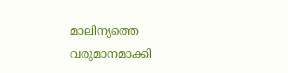മാലിന്യത്തെ വരുമാനമാക്കി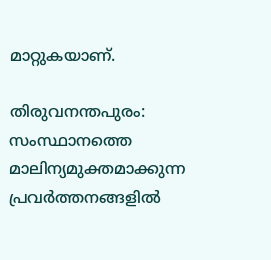മാറ്റുകയാണ്.

തിരുവനന്തപുരം: സംസ്ഥാനത്തെ മാലിന്യമുക്തമാക്കുന്ന പ്രവര്‍ത്തനങ്ങളില്‍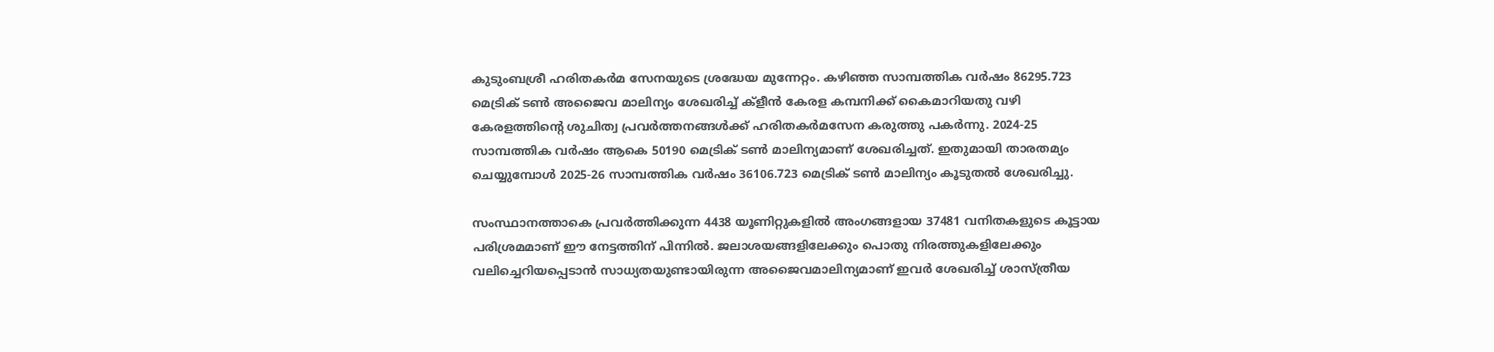കുടുംബശ്രീ ഹരിതകര്‍മ സേനയുടെ ശ്രദ്ധേയ മുന്നേറ്റം. കഴിഞ്ഞ സാമ്പത്തിക വര്‍ഷം 86295.723 മെട്രിക് ടണ്‍ അജൈവ മാലിന്യം ശേഖരിച്ച് ക്ളീന്‍ കേരള കമ്പനിക്ക് കൈമാറിയതു വഴി കേരളത്തിന്‍റെ ശുചിത്വ പ്രവര്‍ത്തനങ്ങള്‍ക്ക് ഹരിതകര്‍മസേന കരുത്തു പകര്‍ന്നു. 2024-25 സാമ്പത്തിക വര്‍ഷം ആകെ 50190 മെട്രിക് ടണ്‍ മാലിന്യമാണ് ശേഖരിച്ചത്. ഇതുമായി താരതമ്യം ചെയ്യുമ്പോള്‍ 2025-26 സാമ്പത്തിക വര്‍ഷം 36106.723 മെട്രിക് ടണ്‍ മാലിന്യം കൂടുതല്‍ ശേഖരിച്ചു.

സംസ്ഥാനത്താകെ പ്രവര്‍ത്തിക്കുന്ന 4438 യൂണിറ്റുകളില്‍ അംഗങ്ങളായ 37481 വനിതകളുടെ കൂട്ടായ പരിശ്രമമാണ് ഈ നേട്ടത്തിന് പിന്നില്‍. ജലാശയങ്ങളിലേക്കും പൊതു നിരത്തുകളിലേക്കും വലിച്ചെറിയപ്പെടാന്‍ സാധ്യതയുണ്ടായിരുന്ന അജൈവമാലിന്യമാണ് ഇവര്‍ ശേഖരിച്ച് ശാസ്ത്രീയ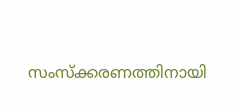സംസ്ക്കരണത്തിനായി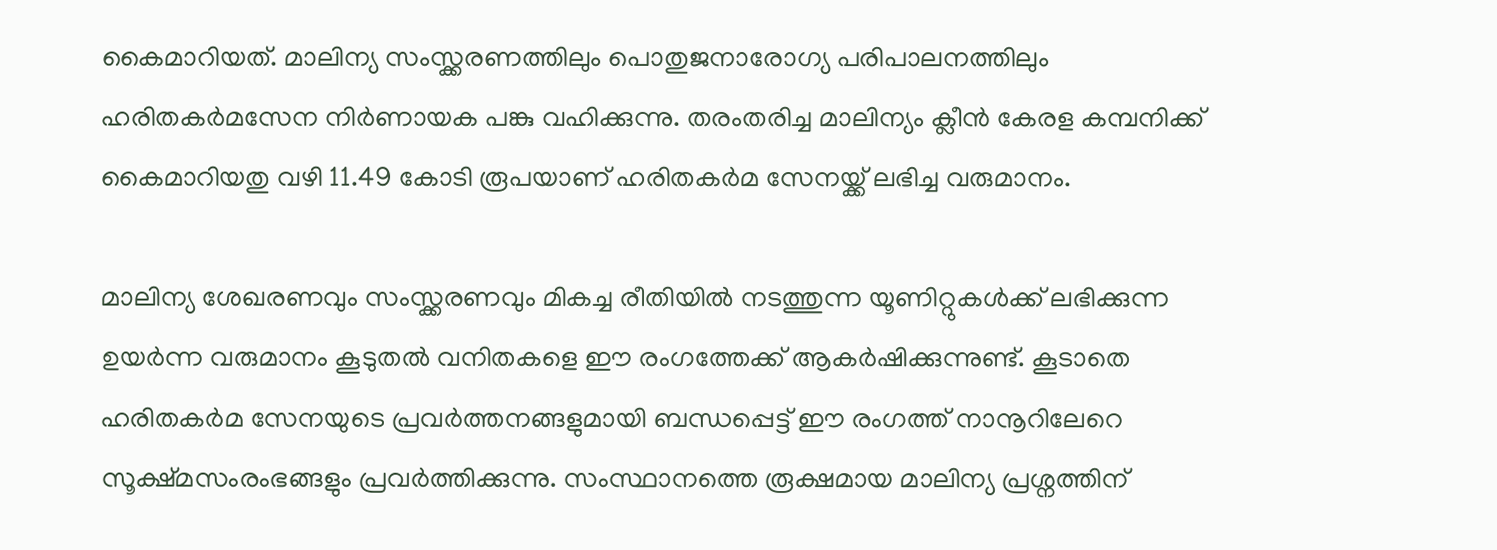കൈമാറിയത്. മാലിന്യ സംസ്ക്കരണത്തിലും പൊതുജനാരോഗ്യ പരിപാലനത്തിലും ഹരിതകര്‍മസേന നിര്‍ണായക പങ്കു വഹിക്കുന്നു. തരംതരിച്ച മാലിന്യം ക്ലീന്‍ കേരള കമ്പനിക്ക് കൈമാറിയതു വഴി 11.49 കോടി രൂപയാണ് ഹരിതകര്‍മ സേനയ്ക്ക് ലഭിച്ച വരുമാനം.

മാലിന്യ ശേഖരണവും സംസ്ക്കരണവും മികച്ച രീതിയില്‍ നടത്തുന്ന യൂണിറ്റുകള്‍ക്ക് ലഭിക്കുന്ന ഉയര്‍ന്ന വരുമാനം കൂടുതല്‍ വനിതകളെ ഈ രംഗത്തേക്ക് ആകര്‍ഷിക്കുന്നുണ്ട്. കൂടാതെ ഹരിതകര്‍മ സേനയുടെ പ്രവര്‍ത്തനങ്ങളുമായി ബന്ധപ്പെട്ട് ഈ രംഗത്ത് നാനൂറിലേറെ സൂക്ഷ്മസംരംഭങ്ങളും പ്രവര്‍ത്തിക്കുന്നു. സംസ്ഥാനത്തെ രൂക്ഷമായ മാലിന്യ പ്രശ്നത്തിന്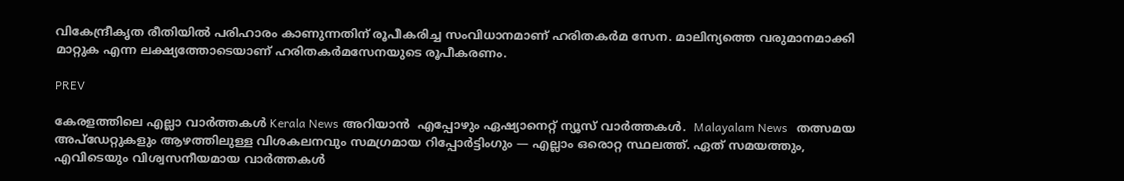വികേന്ദ്രീകൃത രീതിയില്‍ പരിഹാരം കാണുന്നതിന് രൂപീകരിച്ച സംവിധാനമാണ് ഹരിതകര്‍മ സേന. മാലിന്യത്തെ വരുമാനമാക്കി മാറ്റുക എന്ന ലക്ഷ്യത്തോടെയാണ് ഹരിതകര്‍മസേനയുടെ രൂപീകരണം.

PREV

കേരളത്തിലെ എല്ലാ വാർത്തകൾ Kerala News അറിയാൻ  എപ്പോഴും ഏഷ്യാനെറ്റ് ന്യൂസ് വാർത്തകൾ.  Malayalam News   തത്സമയ അപ്‌ഡേറ്റുകളും ആഴത്തിലുള്ള വിശകലനവും സമഗ്രമായ റിപ്പോർട്ടിംഗും — എല്ലാം ഒരൊറ്റ സ്ഥലത്ത്. ഏത് സമയത്തും, എവിടെയും വിശ്വസനീയമായ വാർത്തകൾ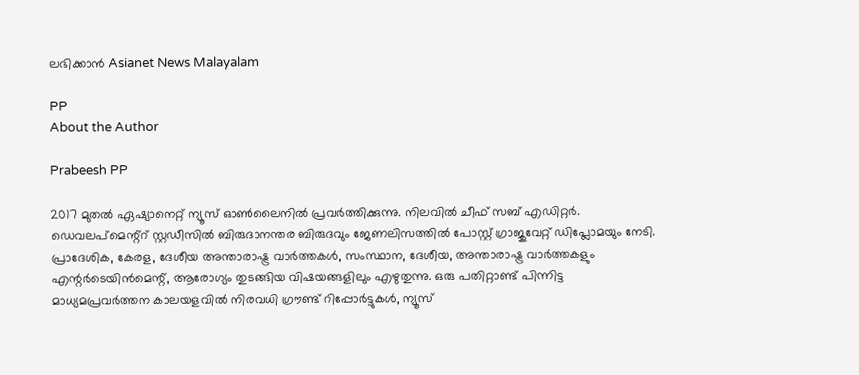ലഭിക്കാൻ Asianet News Malayalam

PP
About the Author

Prabeesh PP

2017 മുതല്‍ ഏഷ്യാനെറ്റ് ന്യൂസ് ഓണ്‍ലൈനില്‍ പ്രവര്‍ത്തിക്കുന്നു. നിലവില്‍ ചീഫ് സബ് എഡിറ്റര്‍. ഡെവലപ്മെന്റ്റ് സ്റ്റഡീസിൽ ബിരുദാനന്തര ബിരുദവും ജേണലിസത്തില്‍ പോസ്റ്റ് ഗ്രാജുവേറ്റ് ഡിപ്ലോമയും നേടി. പ്രാദേശിക, കേരള, ദേശീയ അന്താരാഷ്ട്ര വാർത്തകൾ, സംസ്ഥാന, ദേശീയ, അന്താരാഷ്ട്ര വാര്‍ത്തകളും എന്റര്‍ടെയിന്‍മെന്റ്, ആരോഗ്യം തുടങ്ങിയ വിഷയങ്ങളിലും എഴുതുന്നു. ഒരു പതിറ്റാണ്ട് പിന്നിട്ട മാധ്യമപ്രവര്‍ത്തന കാലയളവില്‍ നിരവധി ഗ്രൗണ്ട് റിപ്പോര്‍ട്ടുകള്‍, ന്യൂസ്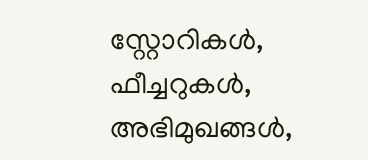സ്റ്റോറികള്‍, ഫീച്ചറുകള്‍, അഭിമുഖങ്ങള്‍,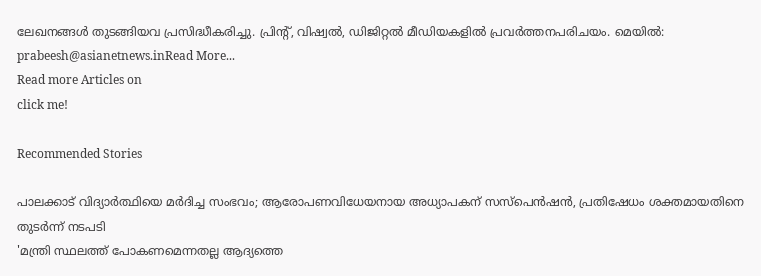ലേഖനങ്ങള്‍ തുടങ്ങിയവ പ്രസിദ്ധീകരിച്ചു. പ്രിന്റ്, വിഷ്വല്‍, ഡിജിറ്റല്‍ മീഡിയകളില്‍ പ്രവര്‍ത്തനപരിചയം. മെയില്‍: prabeesh@asianetnews.inRead More...
Read more Articles on
click me!

Recommended Stories

പാലക്കാട് വിദ്യാർത്ഥിയെ മർദിച്ച സംഭവം; ആരോപണവിധേയനായ അധ്യാപകന് സസ്പെൻഷൻ, പ്രതിഷേധം ശക്തമായതിനെ തുടർന്ന് നടപടി
'മന്ത്രി സ്ഥലത്ത് പോകണമെന്നതല്ല ആദ്യത്തെ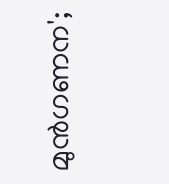മുൻഗണന';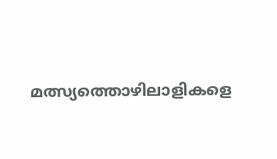മത്സ്യത്തൊഴിലാളികളെ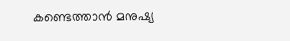കണ്ടെത്താൻ മനുഷ്യ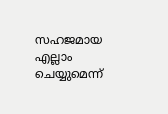സഹജമായ എല്ലാം ചെയ്യുമെന്ന്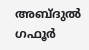അബ്ദുൽ ഗഫൂർ